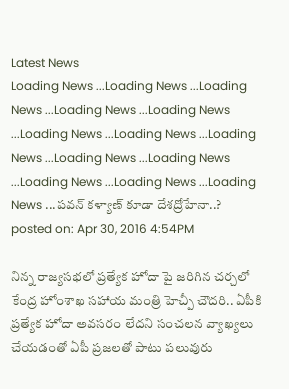Latest News
Loading News ...Loading News ...Loading News ...Loading News ...Loading News ...Loading News ...Loading News ...Loading News ...Loading News ...Loading News ...Loading News ...Loading News ...Loading News ...పవన్ కళ్యాణ్ కూడా దేశద్రోహేనా..?
posted on: Apr 30, 2016 4:54PM

నిన్న రాజ్యసభలో ప్రత్యేక హోదా పై జరిగిన చర్చలో కేంద్ర హోంశాఖ సహాయ మంత్రి హెచ్పీ చౌదరి.. ఏపీకి ప్రత్యేక హోదా అవసరం లేదని సంచలన వ్యాఖ్యలు చేయడంతో ఏపీ ప్రజలతో పాటు పలువురు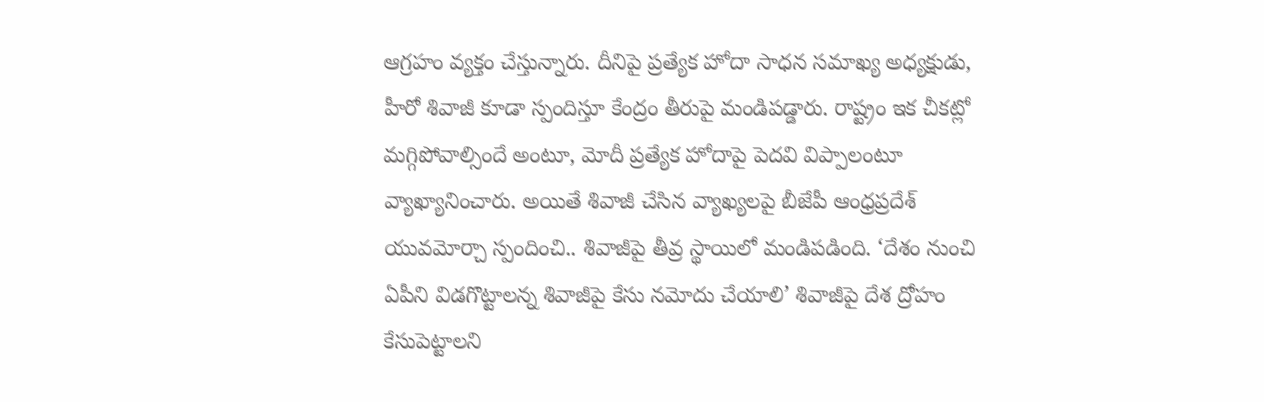ఆగ్రహం వ్యక్తం చేస్తున్నారు. దీనిపై ప్రత్యేక హోదా సాధన సమాఖ్య అధ్యక్షుడు, హీరో శివాజీ కూడా స్పందిస్తూ కేంద్రం తీరుపై మండిపడ్డారు. రాష్ట్రం ఇక చీకట్లో మగ్గిపోవాల్సిందే అంటూ, మోదీ ప్రత్యేక హోదాపై పెదవి విప్పాలంటూ వ్యాఖ్యానించారు. అయితే శివాజీ చేసిన వ్యాఖ్యలపై బీజేపీ ఆంధ్రప్రదేశ్ యువమోర్చా స్పందించి.. శివాజీపై తీవ్ర స్థాయిలో మండిపడింది. ‘దేశం నుంచి ఏపీని విడగొట్టాలన్న శివాజీపై కేసు నమోదు చేయాలి’ శివాజీపై దేశ ద్రోహం కేసుపెట్టాలని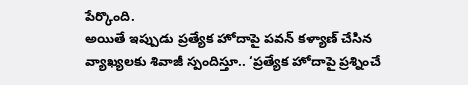పేర్కొంది.
అయితే ఇప్పుడు ప్రత్యేక హోదాపై పవన్ కళ్యాణ్ చేసిన వ్యాఖ్యలకు శివాజీ స్పందిస్తూ.. ‘ప్రత్యేక హోదాపై ప్రశ్నించే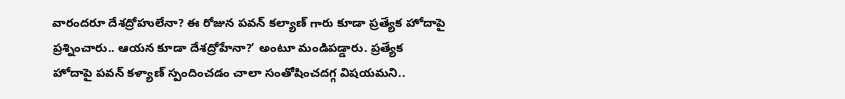వారందరూ దేశద్రోహులేనా? ఈ రోజున పవన్ కల్యాణ్ గారు కూడా ప్రత్యేక హోదాపై ప్రశ్నించారు.. ఆయన కూడా దేశద్రోహేనా?’ అంటూ మండిపడ్డారు. ప్రత్యేక హోదాపై పవన్ కళ్యాణ్ స్పందించడం చాలా సంతోషించదగ్గ విషయమని..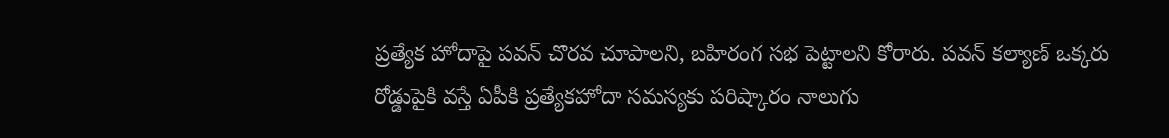ప్రత్యేక హోదాపై పవన్ చొరవ చూపాలని, బహిరంగ సభ పెట్టాలని కోరారు. పవన్ కల్యాణ్ ఒక్కరు రోడ్డుపైకి వస్తే ఏపీకి ప్రత్యేకహోదా సమస్యకు పరిష్కారం నాలుగు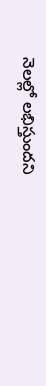నెలల్లో లభిస్తుందని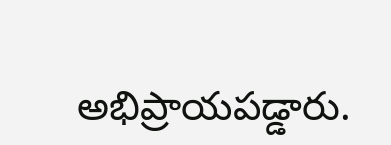అభిప్రాయపడ్డారు.